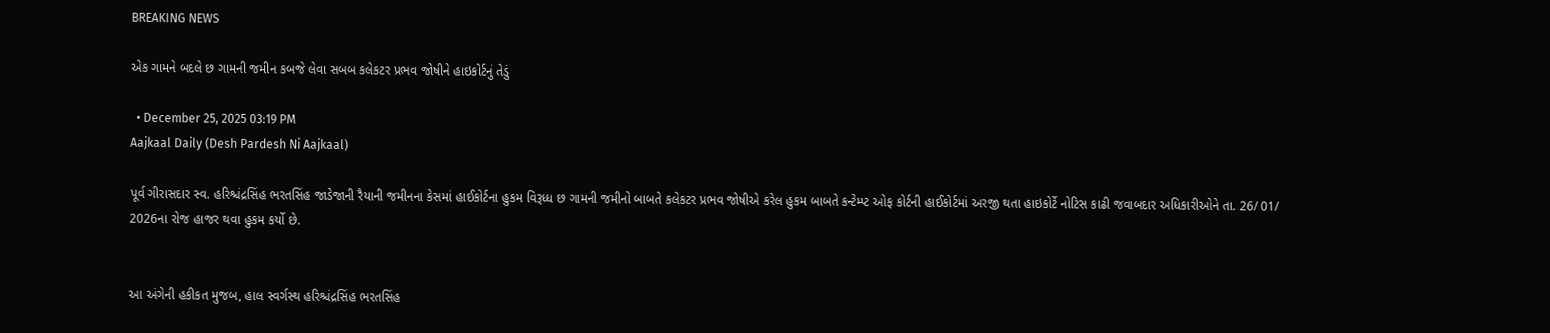BREAKING NEWS

એક ગામને બદલે છ ગામની જમીન કબજે લેવા સબબ કલેકટર પ્રભવ જોષીને હાઇકોર્ટનું તેડું

  • December 25, 2025 03:19 PM
Aajkaal Daily (Desh Pardesh Ni Aajkaal)

પૂર્વ ગીરાસદાર સ્વ. હરિશ્ચંદ્રસિંહ ભરતસિંહ જાડેજાની રૈયાની જમીનના કેસમાં હાઈકોર્ટના હુકમ વિરૂધ્ધ છ ગામની જમીનો બાબતે કલેકટર પ્રભવ જોષીએ કરેલ હુકમ બાબતે કન્ટેમ્પ્ટ ઓફ કોર્ટની હાઈકોર્ટમાં અરજી થતા હાઇકોર્ટે નોટિસ કાઢી જવાબદાર અધિકારીઓને તા. 26/ 01/ 2026ના રોજ હાજર થવા હુકમ કર્યો છે.


આ અંગેની હકીકત મુજબ, હાલ સ્વર્ગસ્થ હરિશ્ચંદ્રસિંહ ભરતસિંહ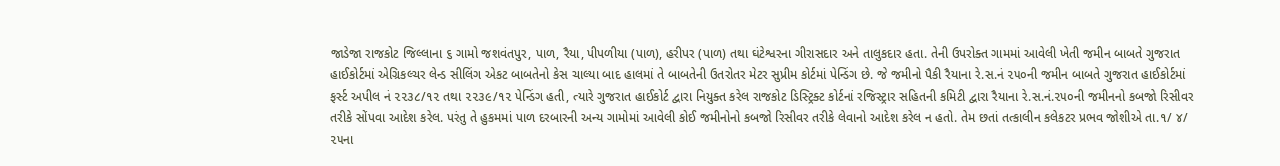જાડેજા રાજકોટ જિલ્લાના ૬ ગામો જશવંતપુર, પાળ, રૈયા, પીપળીયા (પાળ), હરીપર (પાળ) તથા ઘંટેશ્વરના ગીરાસદાર અને તાલુકદાર હતા. તેની ઉપરોક્ત ગામમાં આવેલી ખેતી જમીન બાબતે ગુજરાત હાઈકોર્ટમાં એગ્રિકલ્ચર લેન્ડ સીલિંગ એકટ બાબતેનો કેસ ચાલ્યા બાદ હાલમાં તે બાબતેની ઉતરોતર મેટર સુપ્રીમ કોર્ટમાં પેન્ડિંગ છે. જે જમીનો પૈકી રૈયાના રે.સ.નં ૨૫૦ની જમીન બાબતે ગુજરાત હાઈકોર્ટમાં ફર્સ્ટ અપીલ નં ૨૨૩૮/૧૨ તથા ૨૨૩૯/૧૨ પેન્ડિંગ હતી, ત્યારે ગુજરાત હાઈકોર્ટ દ્વારા નિયુક્ત કરેલ રાજકોટ ડિસ્ટ્રિક્ટ કોર્ટનાં રજિસ્ટ્રાર સહિતની કમિટી દ્વારા રૈયાના રે.સ.નં.૨૫૦ની જમીનનો કબજો રિસીવર તરીકે સોંપવા આદેશ કરેલ. પરંતુ તે હુકમમાં પાળ દરબારની અન્ય ગામોમાં આવેલી કોઈ જમીનોનો કબજો રિસીવર તરીકે લેવાનો આદેશ કરેલ ન હતો. તેમ છતાં તત્કાલીન કલેકટર પ્રભવ જોશીએ તા.૧/ ૪/ ૨૫ના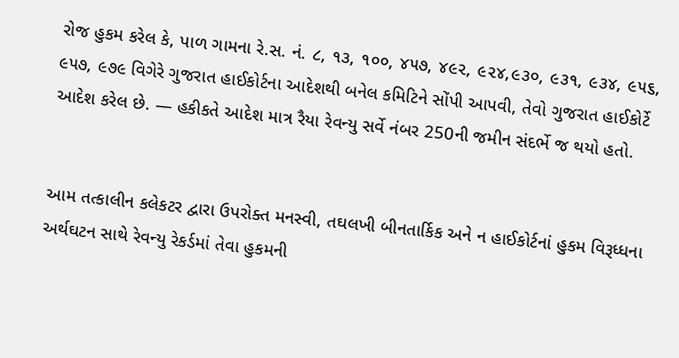રોજ હુકમ કરેલ કે, પાળ ગામના રે.સ. નં. ૮, ૧૩, ૧૦૦, ૪૫૭, ૪૯૨, ૯૨૪,૯૩૦, ૯૩૧, ૯૩૪, ૯૫૬, ૯૫૭, ૯૭૯ વિગેરે ગુજરાત હાઈકોર્ટના આદેશથી બનેલ કમિટિને સોંપી આપવી, તેવો ગુજરાત હાઈકોર્ટે આદેશ કરેલ છે. — હકીકતે આદેશ માત્ર રૈયા રેવન્યુ સર્વે નંબર 250ની જમીન સંદર્ભે જ થયો હતો.


આમ તત્કાલીન કલેકટર દ્વારા ઉપરોક્ત મનસ્વી, તઘલખી બીનતાર્કિક અને ન હાઈકોર્ટનાં હુકમ વિરૂધ્ધના અર્થઘટન સાથે રેવન્યુ રેકર્ડમાં તેવા હુકમની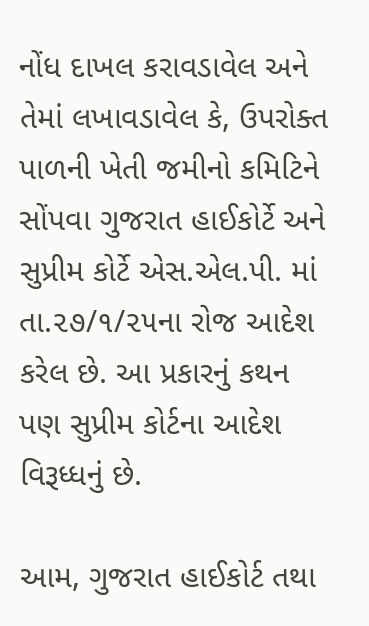નોંધ દાખલ કરાવડાવેલ અને તેમાં લખાવડાવેલ કે, ઉપરોક્ત પાળની ખેતી જમીનો કમિટિને સોંપવા ગુજરાત હાઈકોર્ટે અને સુપ્રીમ કોર્ટે એસ.એલ.પી. માં તા.૨૭/૧/૨૫ના રોજ આદેશ કરેલ છે. આ પ્રકારનું કથન પણ સુપ્રીમ કોર્ટના આદેશ વિરૂધ્ધનું છે.

આમ, ગુજરાત હાઈકોર્ટ તથા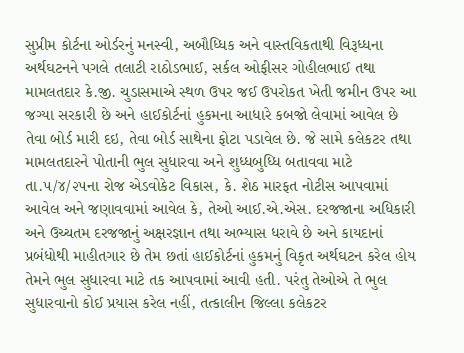સુપ્રીમ કોર્ટના ઓર્ડરનું મનસ્વી, અબૌધ્ધિક અને વાસ્તવિકતાથી વિરૂધ્ધના અર્થઘટનને પગલે તલાટી રાઠોડભાઈ, સર્કલ ઓફીસર ગોહીલભાઈ તથા મામલતદાર કે.જી. ચુડાસમાએ સ્થળ ઉપર જઈ ઉપરોકત ખેતી જમીન ઉપર આ જગ્યા સરકારી છે અને હાઈકોર્ટનાં હુકમના આધારે કબજો લેવામાં આવેલ છે તેવા બોર્ડ મારી દઇ, તેવા બોર્ડ સાથેના ફોટા પડાવેલ છે. જે સામે કલેકટર તથા મામલતદારને પોતાની ભુલ સુધારવા અને શુધ્ધબુધ્ધિ બતાવવા માટે તા.૫/૪/૨૫ના રોજ એડવોકેટ વિકાસ, કે. શેઠ મારફત નોટીસ આપવામાં આવેલ અને જણાવવામાં આવેલ કે, તેઓ આઈ.એ.એસ. દરજજાના અધિકારી અને ઉચ્ચતમ દરજજાનું અક્ષરજ્ઞાન તથા અભ્યાસ ધરાવે છે અને કાયદાનાં પ્રબંધોથી માહીતગાર છે તેમ છતાં હાઈકોર્ટનાં હુકમનું વિકૃત અર્થઘટન કરેલ હોય તેમને ભુલ સુધારવા માટે તક આપવામાં આવી હતી. પરંતુ તેઓએ તે ભુલ સુધારવાનો કોઈ પ્રયાસ કરેલ નહીં, તત્કાલીન જિલ્લા કલેકટર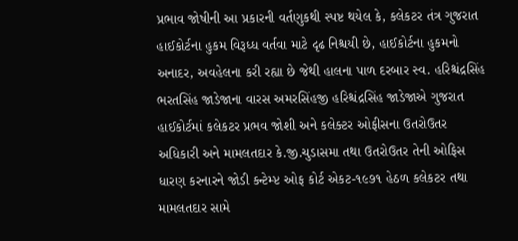પ્રભાવ જોષીની આ પ્રકારની વર્તણુકથી સ્પષ્ટ થયેલ કે, કલેકટર તંત્ર ગુજરાત હાઈકોર્ટના હુકમ વિરૂધ્ધ વર્તવા માટે દૃઢ નિશ્ચયી છે, હાઈકોર્ટના હુકમનો અનાદર, અવહેલના કરી રહ્યા છે જેથી હાલના પાળ દરબાર સ્વ. હરિશ્ચંદ્રસિંહ ભરતસિંહ જાડેજાના વારસ અમરસિંહજી હરિશ્ચંદ્રસિંહ જાડેજાએ ગુજરાત હાઈકોર્ટમાં કલેકટર પ્રભવ જોશી અને કલેક્ટર ઓફીસના ઉતરોઉતર અધિકારી અને મામલતદાર કે.જી.ચુડાસમા તથા ઉતરોઉતર તેની ઓફિસ ધારણ કરનારને જોડી કન્ટેમ્પ્ટ ઓફ કોર્ટ એકટ-૧૯૭૧ હેઠળ કલેકટર તથા મામલતદાર સામે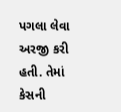પગલા લેવા અરજી કરી હતી. તેમાં કેસની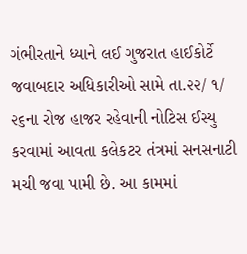ગંભીરતાને ધ્યાને લઈ ગુજરાત હાઈકોર્ટે જવાબદાર અધિકારીઓ સામે તા.૨૨/ ૧/ ૨૬ના રોજ હાજર રહેવાની નોટિસ ઈસ્યુ કરવામાં આવતા કલેકટર તંત્રમાં સનસનાટી મચી જવા પામી છે. આ કામમાં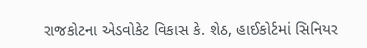રાજકોટના એડવોકેટ વિકાસ કે. શેઠ, હાઈકોર્ટમાં સિનિયર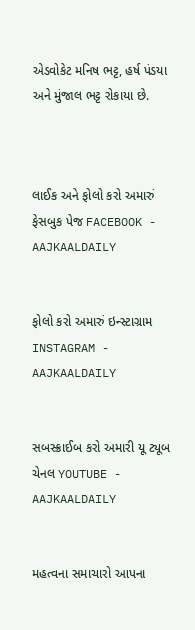એડવોકેટ મનિષ ભટ્ટ, હર્ષ પંડયા અને મુંજાલ ભટ્ટ રોકાયા છે.



લાઈક અને ફોલો કરો અમારું ફેસબુક પેજ FACEBOOK - AAJKAALDAILY


ફોલો કરો અમારું ઇન્સ્ટાગ્રામ INSTAGRAM - AAJKAALDAILY


સબસ્ક્રાઈબ કરો અમારી યૂ ટ્યૂબ ચેનલ YOUTUBE - AAJKAALDAILY


મહત્વના સમાચારો આપના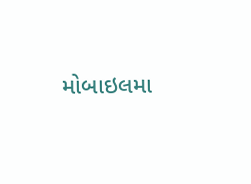મોબાઇલમા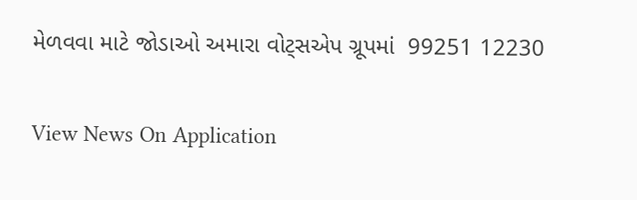મેળવવા માટે જોડાઓ અમારા વોટ્સએપ ગ્રૂપમાં  99251 12230

View News On Application